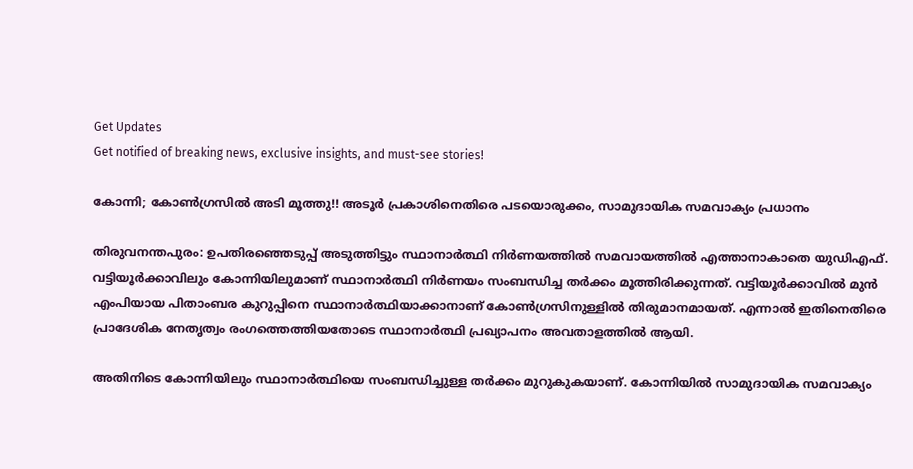Get Updates
Get notified of breaking news, exclusive insights, and must-see stories!

കോന്നി; കോണ്‍ഗ്രസില്‍ അടി മൂത്തു!! അടൂര്‍ പ്രകാശിനെതിരെ പടയൊരുക്കം, സാമുദായിക സമവാക്യം പ്രധാനം

തിരുവനന്തപുരം: ഉപതിരഞ്ഞെടുപ്പ് അടുത്തിട്ടും സ്ഥാനാര്‍ത്ഥി നിര്‍ണയത്തില്‍ സമവായത്തില്‍ എത്താനാകാതെ യുഡിഎഫ്. വട്ടിയൂര്‍ക്കാവിലും കോന്നിയിലുമാണ് സ്ഥാനാര്‍ത്ഥി നിര്‍ണയം സംബന്ധിച്ച തര്‍ക്കം മൂത്തിരിക്കുന്നത്. വട്ടിയൂര്‍ക്കാവില്‍ മുന്‍ എംപിയായ പിതാംബര കുറുപ്പിനെ സ്ഥാനാര്‍ത്ഥിയാക്കാനാണ് കോണ്‍ഗ്രസിനുള്ളില്‍ തിരുമാനമായത്. എന്നാല്‍ ഇതിനെതിരെ പ്രാദേശിക നേതൃത്വം രംഗത്തെത്തിയതോടെ സ്ഥാനാര്‍ത്ഥി പ്രഖ്യാപനം അവതാളത്തില്‍ ആയി.

അതിനിടെ കോന്നിയിലും സ്ഥാനാര്‍ത്ഥിയെ സംബന്ധിച്ചുള്ള തര്‍ക്കം മുറുകുകയാണ്. കോന്നിയില്‍ സാമുദായിക സമവാക്യം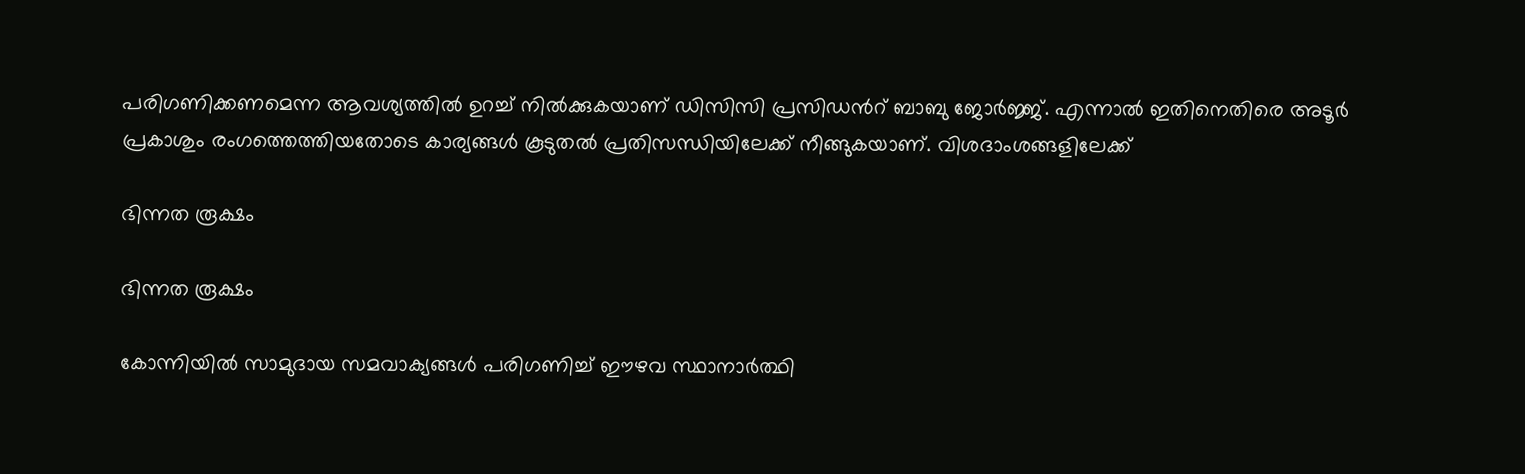പരിഗണിക്കണമെന്ന ആവശ്യത്തില്‍ ഉറച്ച് നില്‍ക്കുകയാണ് ഡിസിസി പ്രസിഡന്‍റ് ബാബു ജോര്‍ജ്ജ്. എന്നാല്‍ ഇതിനെതിരെ അടൂര്‍ പ്രകാശും രംഗത്തെത്തിയതോടെ കാര്യങ്ങള്‍ കൂടുതല്‍ പ്രതിസന്ധിയിലേക്ക് നീങ്ങുകയാണ്. വിശദാംശങ്ങളിലേക്ക്

ഭിന്നത രൂക്ഷം

ഭിന്നത രൂക്ഷം

കോന്നിയില്‍ സാമുദായ സമവാക്യങ്ങള്‍ പരിഗണിച്ച് ഈഴവ സ്ഥാനാര്‍ത്ഥി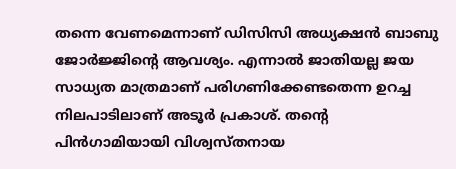തന്നെ വേണമെന്നാണ് ഡിസിസി അധ്യക്ഷന്‍ ബാബു ജോര്‍ജ്ജിന്‍റെ ആവശ്യം. എന്നാല്‍ ജാതിയല്ല ജയ സാധ്യത മാത്രമാണ് പരിഗണിക്കേണ്ടതെന്ന ഉറച്ച നിലപാടിലാണ് അടൂര്‍ പ്രകാശ്. തന്‍റെ പിന്‍ഗാമിയായി വിശ്വസ്തനായ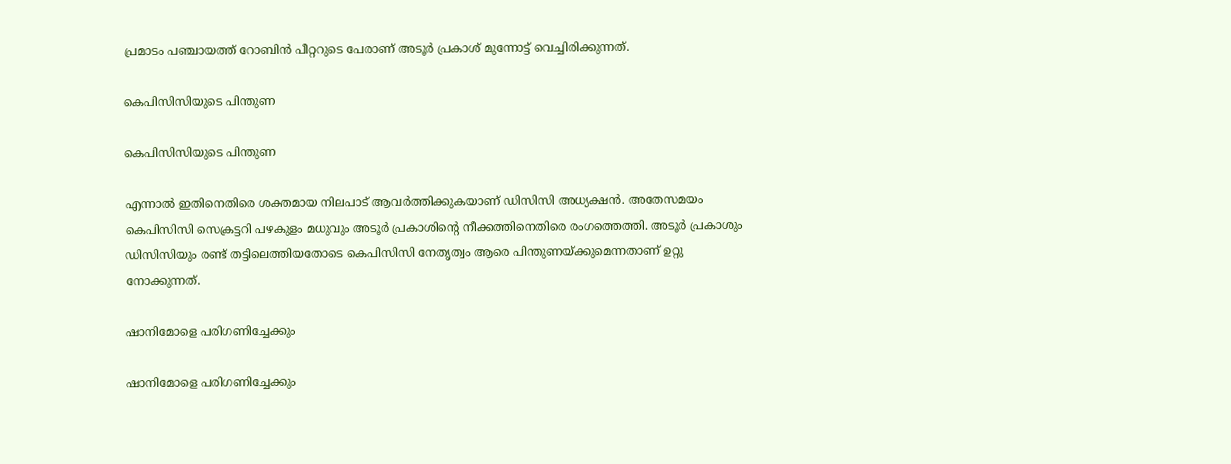പ്രമാടം പഞ്ചായത്ത് റോബിന്‍ പീറ്ററുടെ പേരാണ് അടൂര്‍ പ്രകാശ് മുന്നോട്ട് വെച്ചിരിക്കുന്നത്.

കെപിസിസിയുടെ പിന്തുണ

കെപിസിസിയുടെ പിന്തുണ

എന്നാല്‍ ഇതിനെതിരെ ശക്തമായ നിലപാട് ആവര്‍ത്തിക്കുകയാണ് ഡിസിസി അധ്യക്ഷന്‍. അതേസമയം കെപിസിസി സെക്രട്ടറി പഴകുളം മധുവും അടൂര്‍ പ്രകാശിന്‍റെ നീക്കത്തിനെതിരെ രംഗത്തെത്തി. അടൂര്‍ പ്രകാശും ഡിസിസിയും രണ്ട് തട്ടിലെത്തിയതോടെ കെപിസിസി നേതൃത്വം ആരെ പിന്തുണയ്ക്കുമെന്നതാണ് ഉറ്റു നോക്കുന്നത്.

ഷാനിമോളെ പരിഗണിച്ചേക്കും

ഷാനിമോളെ പരിഗണിച്ചേക്കും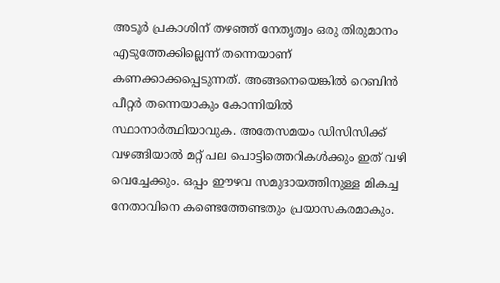അടൂര്‍ പ്രകാശിന് തഴഞ്ഞ് നേതൃത്വം ഒരു തിരുമാനം എടുത്തേക്കില്ലെന്ന് തന്നെയാണ് കണക്കാക്കപ്പെടുന്നത്. അങ്ങനെയെങ്കില്‍ റെബിന്‍ പീറ്റര്‍ തന്നെയാകും കോന്നിയില്‍ സ്ഥാനാര്‍ത്ഥിയാവുക. അതേസമയം ഡിസിസിക്ക് വഴങ്ങിയാല്‍ മറ്റ് പല പൊട്ടിത്തെറികള്‍ക്കും ഇത് വഴി വെച്ചേക്കും. ഒപ്പം ഈഴവ സമുദായത്തിനുള്ള മികച്ച നേതാവിനെ കണ്ടെത്തേണ്ടതും പ്രയാസകരമാകും.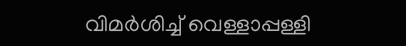വിമര്‍ശിച്ച് വെള്ളാപ്പള്ളി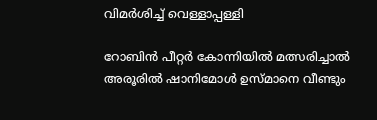വിമര്‍ശിച്ച് വെള്ളാപ്പള്ളി

റോബിന്‍ പീറ്റര്‍ കോന്നിയില്‍ മത്സരിച്ചാല്‍ അരൂരില്‍ ഷാനിമോള്‍ ഉസ്മാനെ വീണ്ടും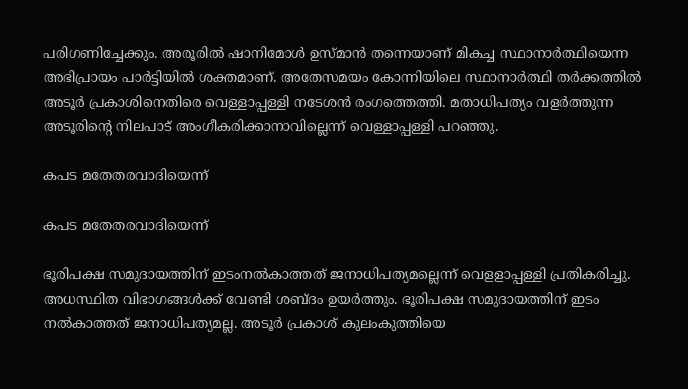പരിഗണിച്ചേക്കും. അരൂരില്‍ ഷാനിമോള്‍ ഉസ്മാന്‍ തന്നെയാണ് മികച്ച സ്ഥാനാര്‍ത്ഥിയെന്ന അഭിപ്രായം പാര്‍ട്ടിയില്‍ ശക്തമാണ്. അതേസമയം കോന്നിയിലെ സ്ഥാനാര്‍ത്ഥി തര്‍ക്കത്തില്‍ അടൂര്‍ പ്രകാശിനെതിരെ വെള്ളാപ്പള്ളി നടേശന്‍ രംഗത്തെത്തി. മതാധിപത്യം വളര്‍ത്തുന്ന അടൂരിന്‍റെ നിലപാട് അംഗീകരിക്കാനാവില്ലെന്ന് വെള്ളാപ്പള്ളി പറഞ്ഞു.

കപട മതേതരവാദിയെന്ന്

കപട മതേതരവാദിയെന്ന്

ഭൂരിപക്ഷ സമുദായത്തിന് ഇടംനല്‍കാത്തത് ജനാധിപത്യമല്ലെന്ന് വെളളാപ്പള്ളി പ്രതികരിച്ചു. അധസ്ഥിത വിഭാഗങ്ങള്‍ക്ക് വേണ്ടി ശബ്ദം ഉയര്‍ത്തും. ഭൂരിപക്ഷ സമുദായത്തിന് ഇടം നല്‍കാത്തത് ജനാധിപത്യമല്ല. അടൂര്‍ പ്രകാശ് കുലംകുത്തിയെ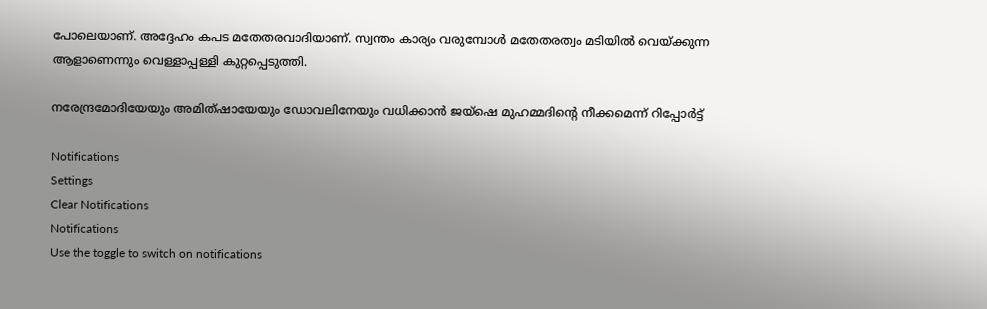പോലെയാണ്. അദ്ദേഹം കപട മതേതരവാദിയാണ്. സ്വന്തം കാര്യം വരുമ്പോള്‍ മതേതരത്വം മടിയില്‍ വെയ്ക്കുന്ന ആളാണെന്നും വെള്ളാപ്പള്ളി കുറ്റപ്പെടുത്തി.

നരേന്ദ്രമോദിയേയും അമിത്ഷായേയും ഡോവലിനേയും വധിക്കാന്‍ ജയ്ഷെ മുഹമ്മദിന്‍റെ നീക്കമെന്ന് റിപ്പോര്‍ട്ട്

Notifications
Settings
Clear Notifications
Notifications
Use the toggle to switch on notifications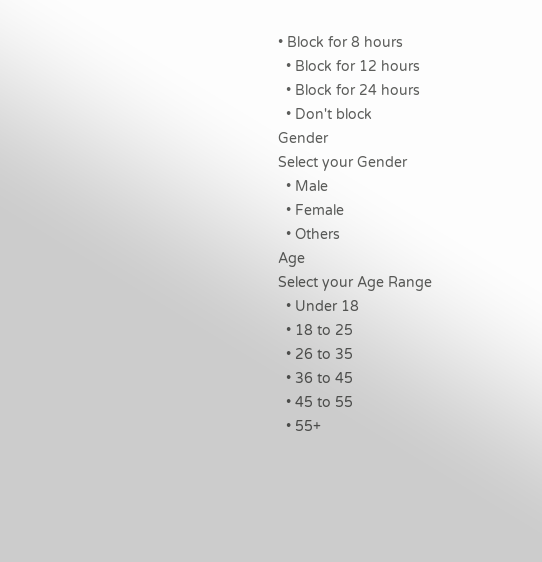• Block for 8 hours
  • Block for 12 hours
  • Block for 24 hours
  • Don't block
Gender
Select your Gender
  • Male
  • Female
  • Others
Age
Select your Age Range
  • Under 18
  • 18 to 25
  • 26 to 35
  • 36 to 45
  • 45 to 55
  • 55+